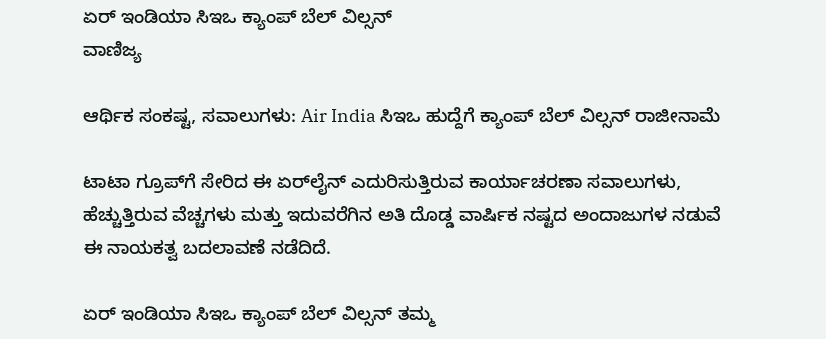ಏರ್ ಇಂಡಿಯಾ ಸಿಇಒ ಕ್ಯಾಂಪ್ ಬೆಲ್ ವಿಲ್ಸನ್
ವಾಣಿಜ್ಯ

ಆರ್ಥಿಕ ಸಂಕಷ್ಟ, ಸವಾಲುಗಳು: Air India ಸಿಇಒ ಹುದ್ದೆಗೆ ಕ್ಯಾಂಪ್ ಬೆಲ್ ವಿಲ್ಸನ್ ರಾಜೀನಾಮೆ

ಟಾಟಾ ಗ್ರೂಪ್‌ಗೆ ಸೇರಿದ ಈ ಏರ್‌ಲೈನ್ ಎದುರಿಸುತ್ತಿರುವ ಕಾರ್ಯಾಚರಣಾ ಸವಾಲುಗಳು, ಹೆಚ್ಚುತ್ತಿರುವ ವೆಚ್ಚಗಳು ಮತ್ತು ಇದುವರೆಗಿನ ಅತಿ ದೊಡ್ಡ ವಾರ್ಷಿಕ ನಷ್ಟದ ಅಂದಾಜುಗಳ ನಡುವೆ ಈ ನಾಯಕತ್ವ ಬದಲಾವಣೆ ನಡೆದಿದೆ.

ಏರ್ ಇಂಡಿಯಾ ಸಿಇಒ ಕ್ಯಾಂಪ್ ಬೆಲ್ ವಿಲ್ಸನ್ ತಮ್ಮ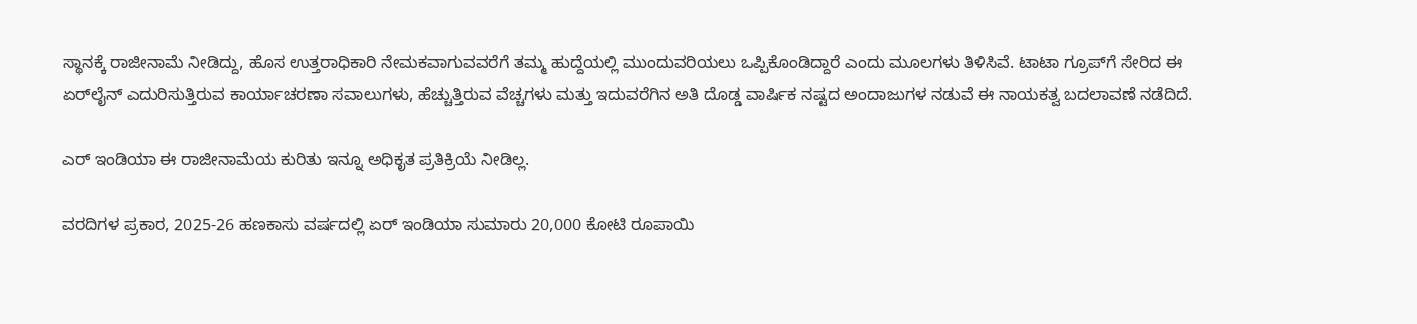ಸ್ಥಾನಕ್ಕೆ ರಾಜೀನಾಮೆ ನೀಡಿದ್ದು, ಹೊಸ ಉತ್ತರಾಧಿಕಾರಿ ನೇಮಕವಾಗುವವರೆಗೆ ತಮ್ಮ ಹುದ್ದೆಯಲ್ಲಿ ಮುಂದುವರಿಯಲು ಒಪ್ಪಿಕೊಂಡಿದ್ದಾರೆ ಎಂದು ಮೂಲಗಳು ತಿಳಿಸಿವೆ. ಟಾಟಾ ಗ್ರೂಪ್‌ಗೆ ಸೇರಿದ ಈ ಏರ್‌ಲೈನ್ ಎದುರಿಸುತ್ತಿರುವ ಕಾರ್ಯಾಚರಣಾ ಸವಾಲುಗಳು, ಹೆಚ್ಚುತ್ತಿರುವ ವೆಚ್ಚಗಳು ಮತ್ತು ಇದುವರೆಗಿನ ಅತಿ ದೊಡ್ಡ ವಾರ್ಷಿಕ ನಷ್ಟದ ಅಂದಾಜುಗಳ ನಡುವೆ ಈ ನಾಯಕತ್ವ ಬದಲಾವಣೆ ನಡೆದಿದೆ.

ಎರ್ ಇಂಡಿಯಾ ಈ ರಾಜೀನಾಮೆಯ ಕುರಿತು ಇನ್ನೂ ಅಧಿಕೃತ ಪ್ರತಿಕ್ರಿಯೆ ನೀಡಿಲ್ಲ.

ವರದಿಗಳ ಪ್ರಕಾರ, 2025-26 ಹಣಕಾಸು ವರ್ಷದಲ್ಲಿ ಏರ್ ಇಂಡಿಯಾ ಸುಮಾರು 20,000 ಕೋಟಿ ರೂಪಾಯಿ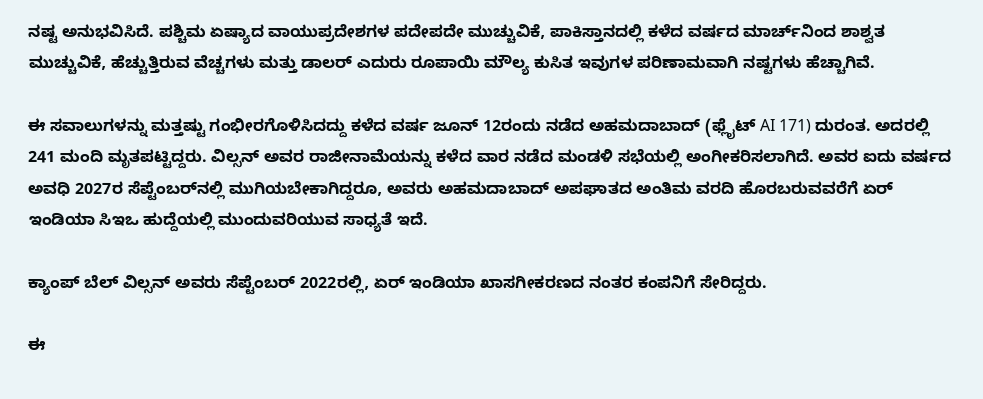ನಷ್ಟ ಅನುಭವಿಸಿದೆ. ಪಶ್ಚಿಮ ಏಷ್ಯಾದ ವಾಯುಪ್ರದೇಶಗಳ ಪದೇಪದೇ ಮುಚ್ಚುವಿಕೆ, ಪಾಕಿಸ್ತಾನದಲ್ಲಿ ಕಳೆದ ವರ್ಷದ ಮಾರ್ಚ್‌ನಿಂದ ಶಾಶ್ವತ ಮುಚ್ಚುವಿಕೆ, ಹೆಚ್ಚುತ್ತಿರುವ ವೆಚ್ಚಗಳು ಮತ್ತು ಡಾಲರ್ ಎದುರು ರೂಪಾಯಿ ಮೌಲ್ಯ ಕುಸಿತ ಇವುಗಳ ಪರಿಣಾಮವಾಗಿ ನಷ್ಟಗಳು ಹೆಚ್ಚಾಗಿವೆ.

ಈ ಸವಾಲುಗಳನ್ನು ಮತ್ತಷ್ಟು ಗಂಭೀರಗೊಳಿಸಿದದ್ದು ಕಳೆದ ವರ್ಷ ಜೂನ್ 12ರಂದು ನಡೆದ ಅಹಮದಾಬಾದ್ (ಫ್ಲೈಟ್ AI 171) ದುರಂತ. ಅದರಲ್ಲಿ 241 ಮಂದಿ ಮೃತಪಟ್ಟಿದ್ದರು. ವಿಲ್ಸನ್ ಅವರ ರಾಜೀನಾಮೆಯನ್ನು ಕಳೆದ ವಾರ ನಡೆದ ಮಂಡಳಿ ಸಭೆಯಲ್ಲಿ ಅಂಗೀಕರಿಸಲಾಗಿದೆ. ಅವರ ಐದು ವರ್ಷದ ಅವಧಿ 2027ರ ಸೆಪ್ಟೆಂಬರ್‌ನಲ್ಲಿ ಮುಗಿಯಬೇಕಾಗಿದ್ದರೂ, ಅವರು ಅಹಮದಾಬಾದ್ ಅಪಘಾತದ ಅಂತಿಮ ವರದಿ ಹೊರಬರುವವರೆಗೆ ಏರ್ ಇಂಡಿಯಾ ಸಿಇಒ ಹುದ್ದೆಯಲ್ಲಿ ಮುಂದುವರಿಯುವ ಸಾಧ್ಯತೆ ಇದೆ.

ಕ್ಯಾಂಪ್ ಬೆಲ್ ವಿಲ್ಸನ್ ಅವರು ಸೆಪ್ಟೆಂಬರ್ 2022ರಲ್ಲಿ, ಏರ್ ಇಂಡಿಯಾ ಖಾಸಗೀಕರಣದ ನಂತರ ಕಂಪನಿಗೆ ಸೇರಿದ್ದರು.

ಈ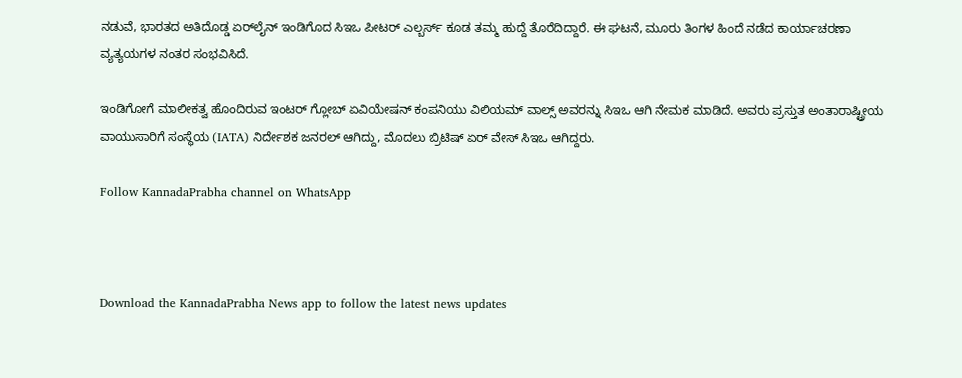ನಡುವೆ, ಭಾರತದ ಅತಿದೊಡ್ಡ ಏರ್‌ಲೈನ್ ಇಂಡಿಗೊದ ಸಿಇಒ ಪೀಟರ್ ಎಲ್ಬರ್ಸ್ ಕೂಡ ತಮ್ಮ ಹುದ್ದೆ ತೊರೆದಿದ್ದಾರೆ. ಈ ಘಟನೆ, ಮೂರು ತಿಂಗಳ ಹಿಂದೆ ನಡೆದ ಕಾರ್ಯಾಚರಣಾ ವ್ಯತ್ಯಯಗಳ ನಂತರ ಸಂಭವಿಸಿದೆ.

ಇಂಡಿಗೋಗೆ ಮಾಲೀಕತ್ವ ಹೊಂದಿರುವ ಇಂಟರ್ ಗ್ಲೋಬ್ ಏವಿಯೇಷನ್ ಕಂಪನಿಯು ವಿಲಿಯಮ್ ವಾಲ್ಸ್ ಅವರನ್ನು ಸಿಇಒ ಆಗಿ ನೇಮಕ ಮಾಡಿದೆ. ಅವರು ಪ್ರಸ್ತುತ ಅಂತಾರಾಷ್ಟ್ರೀಯ ವಾಯುಸಾರಿಗೆ ಸಂಸ್ಥೆಯ (IATA) ನಿರ್ದೇಶಕ ಜನರಲ್ ಆಗಿದ್ದು, ಮೊದಲು ಬ್ರಿಟಿಷ್ ಏರ್ ವೇಸ್ ಸಿಇಒ ಆಗಿದ್ದರು.

Follow KannadaPrabha channel on WhatsApp



Download the KannadaPrabha News app to follow the latest news updates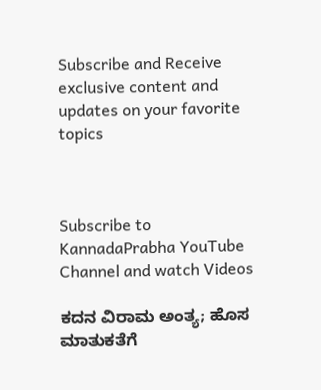Subscribe and Receive exclusive content and updates on your favorite topics



Subscribe to KannadaPrabha YouTube Channel and watch Videos

ಕದನ ವಿರಾಮ ಅಂತ್ಯ; ಹೊಸ ಮಾತುಕತೆಗೆ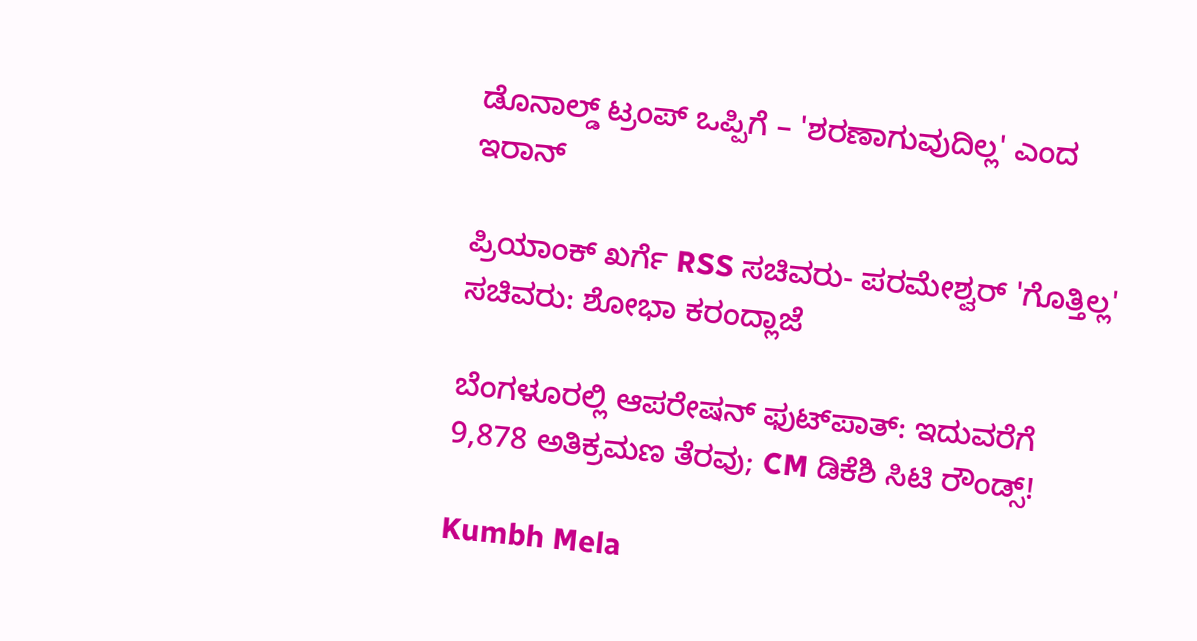ಡೊನಾಲ್ಡ್ ಟ್ರಂಪ್ ಒಪ್ಪಿಗೆ – 'ಶರಣಾಗುವುದಿಲ್ಲ' ಎಂದ ಇರಾನ್

ಪ್ರಿಯಾಂಕ್ ಖರ್ಗೆ RSS ಸಚಿವರು- ಪರಮೇಶ್ವರ್ 'ಗೊತ್ತಿಲ್ಲ' ಸಚಿವರು: ಶೋಭಾ ಕರಂದ್ಲಾಜೆ

ಬೆಂಗಳೂರಲ್ಲಿ ಆಪರೇಷನ್‌ ಫುಟ್‌ಪಾತ್‌: ಇದುವರೆಗೆ 9,878 ಅತಿಕ್ರಮಣ ತೆರವು; CM ಡಿಕೆಶಿ ಸಿಟಿ ರೌಂಡ್ಸ್!

Kumbh Mela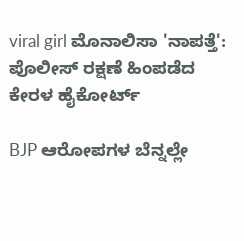viral girl ಮೊನಾಲಿಸಾ 'ನಾಪತ್ತೆ': ಪೊಲೀಸ್ ರಕ್ಷಣೆ ಹಿಂಪಡೆದ ಕೇರಳ ಹೈಕೋರ್ಟ್

BJP ಆರೋಪಗಳ ಬೆನ್ನಲ್ಲೇ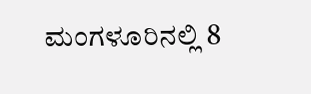ಮಂಗಳೂರಿನಲ್ಲಿ 8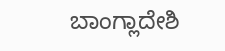ಬಾಂಗ್ಲಾದೇಶಿ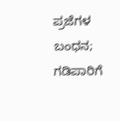ಪ್ರಜೆಗಳ ಬಂಧನ; ಗಡಿಪಾರಿಗೆ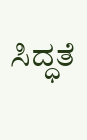ಸಿದ್ಧತೆ